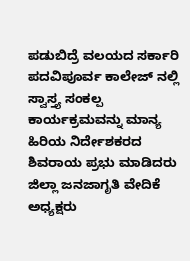ಪಡುಬಿದ್ರೆ ವಲಯದ ಸರ್ಕಾರಿ ಪದವಿಪೂರ್ವ ಕಾಲೇಜ್ ನಲ್ಲಿ ಸ್ವಾಸ್ತ್ಯ ಸಂಕಲ್ಪ ಕಾರ್ಯಕ್ರಮವನ್ನು ಮಾನ್ಯ ಹಿರಿಯ ನಿರ್ದೇಶಕರದ ಶಿವರಾಯ ಪ್ರಭು ಮಾಡಿದರು ಜಿಲ್ಲಾ ಜನಜಾಗೃತಿ ವೇದಿಕೆ ಅಧ್ಯಕ್ಷರು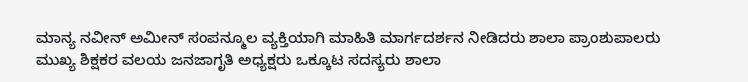ಮಾನ್ಯ ನವೀನ್ ಅಮೀನ್ ಸಂಪನ್ಮೂಲ ವ್ಯಕ್ತಿಯಾಗಿ ಮಾಹಿತಿ ಮಾರ್ಗದರ್ಶನ ನೀಡಿದರು ಶಾಲಾ ಪ್ರಾಂಶುಪಾಲರು ಮುಖ್ಯ ಶಿಕ್ಷಕರ ವಲಯ ಜನಜಾಗೃತಿ ಅಧ್ಯಕ್ಷರು ಒಕ್ಕೂಟ ಸದಸ್ಯರು ಶಾಲಾ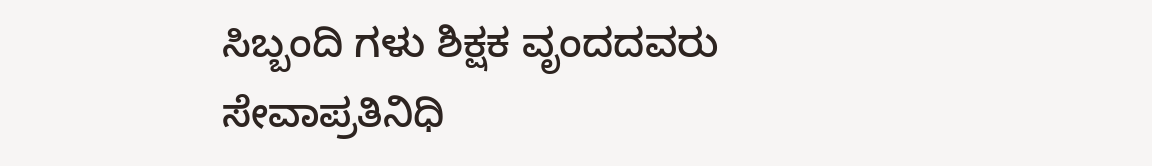ಸಿಬ್ಬಂದಿ ಗಳು ಶಿಕ್ಷಕ ವೃಂದದವರು ಸೇವಾಪ್ರತಿನಿಧಿ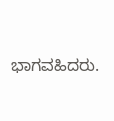ಭಾಗವಹಿದರು.